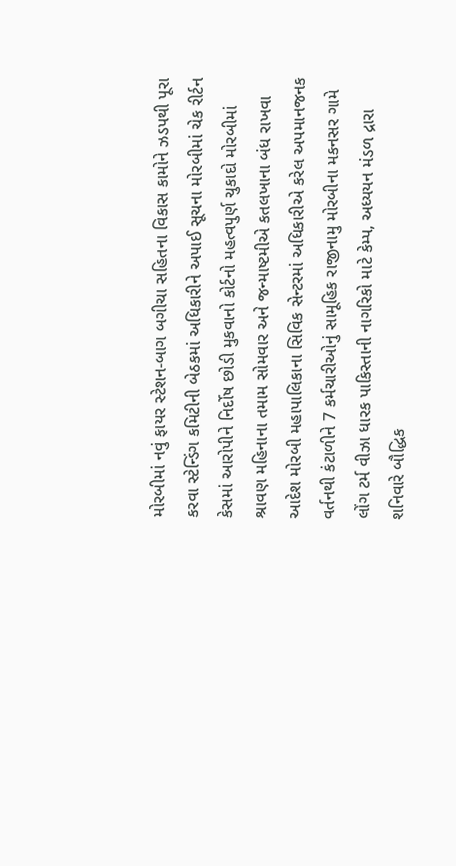મોરબીમાં નવું ફાયર સ્ટેશન-બાગ બગીચા સહિતના વિકાસ કામોને ઝડપથી પૂરા કરવા સ્ટેન્ડિંગ કમિટીની બેઠકમાં અધિકારીને અપાઈ સૂચના મોરબીમાં ચેક રીર્ટન કેસમાં આરોપીને નિર્દોષ છોડી મુકવાનો કોર્ટનો મહત્વપુર્ણ ચુકાદો મોરબીમાં શ્રાવણ મહિનાના તમામ સોમવાર અને જન્માષ્ટમીએ કતલખાના બંધ રાખવા આદેશ મોરબી મહાપાલિકાના સિવિક સેન્ટરમાં અધિકારીએ કરેલ અપમાનજનક વર્તનથી કંટાળીને 7 કર્મચારીઓનું સામૂહિક રાજીનામુ મોરબીના મકનસર ગામે લોંગ ટર્મ વીઝા ધારક પાકિસ્તાની નાગરિકો માટે કેમ્પ, અધ્યયન મંડળ દ્રારા શનિવારે બૌદ્ધિક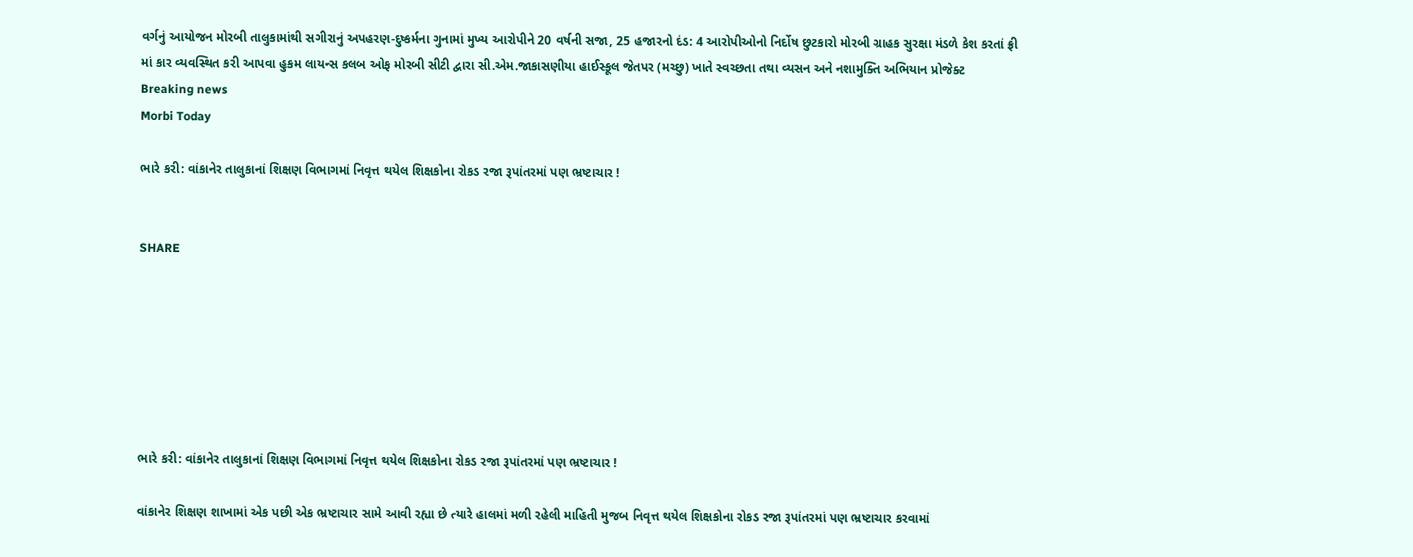વર્ગનું આયોજન મોરબી તાલુકામાંથી સગીરાનું અપહરણ-દુષ્કર્મના ગુનામાં મુખ્ય આરોપીને 20 વર્ષની સજા, 25 હજારનો દંડ: 4 આરોપીઓનો નિર્દોષ છુટકારો મોરબી ગ્રાહક સુરક્ષા મંડળે કેશ કરતાં ફ્રી માં કાર વ્યવસ્થિત કરી આપવા હુકમ લાયન્સ કલબ ઓફ મોરબી સીટી દ્વારા સી.એમ.જાકાસણીયા હાઈસ્કૂલ જેતપર (મચ્છુ) ખાતે સ્વચ્છતા તથા વ્યસન અને નશામુક્તિ અભિયાન પ્રોજેક્ટ
Breaking news
Morbi Today

ભારે કરી: વાંકાનેર તાલુકાનાં શિક્ષણ વિભાગમાં નિવૃત્ત થયેલ શિક્ષકોના રોકડ રજા રૂપાંતરમાં પણ ભ્રષ્ટાચાર !


SHARE







ભારે કરી: વાંકાનેર તાલુકાનાં શિક્ષણ વિભાગમાં નિવૃત્ત થયેલ શિક્ષકોના રોકડ રજા રૂપાંતરમાં પણ ભ્રષ્ટાચાર !

વાંકાનેર શિક્ષણ શાખામાં એક પછી એક ભ્રષ્ટાચાર સામે આવી રહ્યા છે ત્યારે હાલમાં મળી રહેલી માહિતી મુજબ નિવૃત્ત થયેલ શિક્ષકોના રોકડ રજા રૂપાંતરમાં પણ ભ્રષ્ટાચાર કરવામાં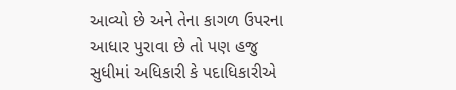આવ્યો છે અને તેના કાગળ ઉપરના આધાર પુરાવા છે તો પણ હજુ સુધીમાં અધિકારી કે પદાધિકારીએ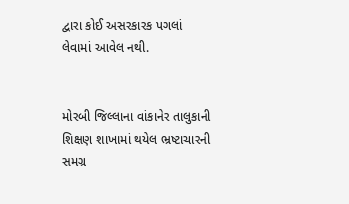દ્વારા કોઈ અસરકારક પગલાં લેવામાં આવેલ નથી.


મોરબી જિલ્લાના વાંકાનેર તાલુકાની શિક્ષણ શાખામાં થયેલ ભ્રષ્ટાચારની સમગ્ર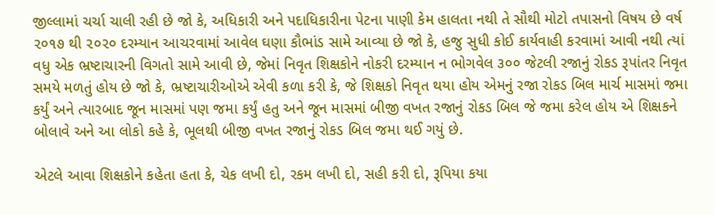જીલ્લામાં ચર્ચા ચાલી રહી છે જો કે, અધિકારી અને પદાધિકારીના પેટના પાણી કેમ હાલતા નથી તે સૌથી મોટો તપાસનો વિષય છે વર્ષ ૨૦૧૭ થી ૨૦૨૦ દરમ્યાન આચરવામાં આવેલ ઘણા કૌભાંડ સામે આવ્યા છે જો કે, હજુ સુધી કોઈ કાર્યવાહી કરવામાં આવી નથી ત્યાં વધુ એક ભ્રષ્ટાચારની વિગતો સામે આવી છે, જેમાં નિવૃત શિક્ષકોને નોકરી દરમ્યાન ન ભોગવેલ ૩૦૦ જેટલી રજાનું રોકડ રૂપાંતર નિવૃત સમયે મળતું હોય છે જો કે, ભ્રષ્ટાચારીઓએ એવી કળા કરી કે, જે શિક્ષકો નિવૃત થયા હોય એમનું રજા રોકડ બિલ માર્ચ માસમાં જમા કર્યું અને ત્યારબાદ જૂન માસમાં પણ જમા કર્યું હતુ અને જૂન માસમાં બીજી વખત રજાનું રોકડ બિલ જે જમા કરેલ હોય એ શિક્ષકને બોલાવે અને આ લોકો કહે કે, ભૂલથી બીજી વખત રજાનું રોકડ બિલ જમા થઈ ગયું છે.

એટલે આવા શિક્ષકોને કહેતા હતા કે, ચેક લખી દો, રકમ લખી દો, સહી કરી દો, રૂપિયા કયા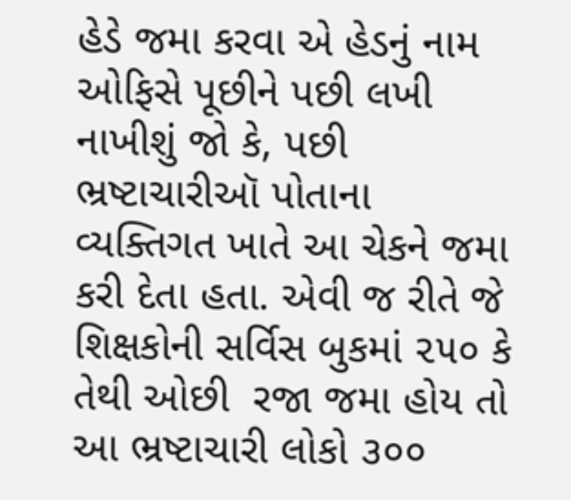હેડે જમા કરવા એ હેડનું નામ ઓફિસે પૂછીને પછી લખી નાખીશું જો કે, પછી ભ્રષ્ટાચારીઑ પોતાના વ્યક્તિગત ખાતે આ ચેકને જમા કરી દેતા હતા. એવી જ રીતે જે શિક્ષકોની સર્વિસ બુકમાં ૨૫૦ કે તેથી ઓછી  રજા જમા હોય તો આ ભ્રષ્ટાચારી લોકો ૩૦૦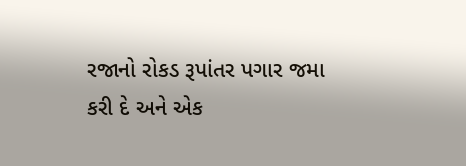રજાનો રોકડ રૂપાંતર પગાર જમા કરી દે અને એક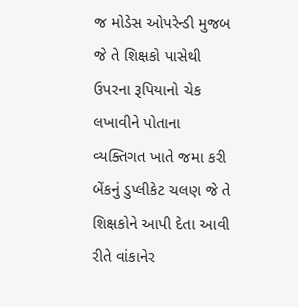જ મોડેસ ઓપરેન્ડી મુજબ જે તે શિક્ષકો પાસેથી ઉપરના રૂપિયાનો ચેક લખાવીને પોતાના વ્યક્તિગત ખાતે જમા કરી બેંકનું ડુપ્લીકેટ ચલણ જે તે શિક્ષકોને આપી દેતા આવી રીતે વાંકાનેર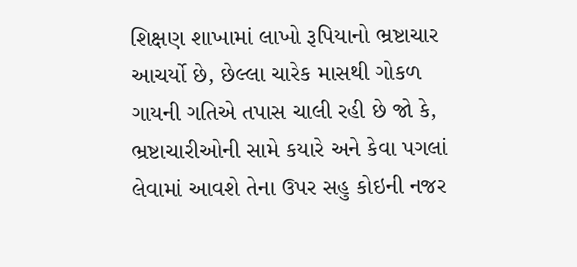શિક્ષણ શાખામાં લાખો રૂપિયાનો ભ્રષ્ટાચાર આચર્યો છે, છેલ્લા ચારેક માસથી ગોકળ ગાયની ગતિએ તપાસ ચાલી રહી છે જો કે, ભ્રષ્ટાચારીઓની સામે કયારે અને કેવા પગલાં લેવામાં આવશે તેના ઉપર સહુ કોઇની નજર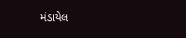મંડાયેલ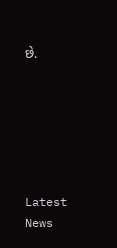છે.






Latest News